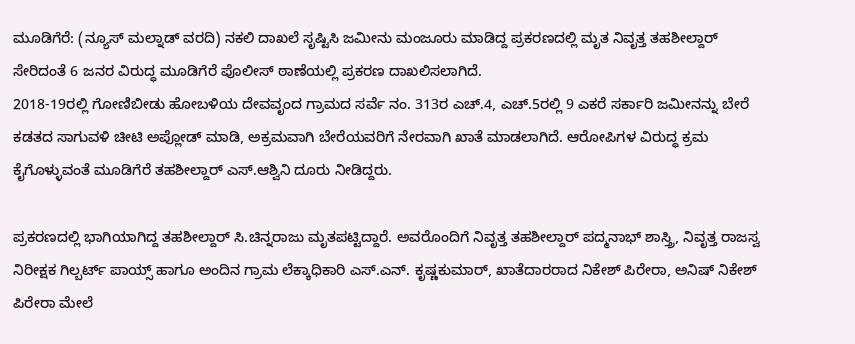ಮೂಡಿಗೆರೆ: (ನ್ಯೂಸ್ ಮಲ್ನಾಡ್ ವರದಿ) ನಕಲಿ ದಾಖಲೆ ಸೃಷ್ಟಿಸಿ ಜಮೀನು ಮಂಜೂರು ಮಾಡಿದ್ದ ಪ್ರಕರಣದಲ್ಲಿ ಮೃತ ನಿವೃತ್ತ ತಹಶೀಲ್ದಾರ್ ಸೇರಿದಂತೆ 6 ಜನರ ವಿರುದ್ಧ ಮೂಡಿಗೆರೆ ಪೊಲೀಸ್ ಠಾಣೆಯಲ್ಲಿ ಪ್ರಕರಣ ದಾಖಲಿಸಲಾಗಿದೆ.
2018-19ರಲ್ಲಿ ಗೋಣಿಬೀಡು ಹೋಬಳಿಯ ದೇವವೃಂದ ಗ್ರಾಮದ ಸರ್ವೆ ನಂ. 313ರ ಎಚ್.4, ಎಚ್.5ರಲ್ಲಿ 9 ಎಕರೆ ಸರ್ಕಾರಿ ಜಮೀನನ್ನು ಬೇರೆ ಕಡತದ ಸಾಗುವಳಿ ಚೀಟಿ ಅಪ್ಲೋಡ್ ಮಾಡಿ, ಅಕ್ರಮವಾಗಿ ಬೇರೆಯವರಿಗೆ ನೇರವಾಗಿ ಖಾತೆ ಮಾಡಲಾಗಿದೆ. ಆರೋಪಿಗಳ ವಿರುದ್ಧ ಕ್ರಮ ಕೈಗೊಳ್ಳುವಂತೆ ಮೂಡಿಗೆರೆ ತಹಶೀಲ್ದಾರ್ ಎಸ್.ಆಶ್ವಿನಿ ದೂರು ನೀಡಿದ್ದರು.

ಪ್ರಕರಣದಲ್ಲಿ ಭಾಗಿಯಾಗಿದ್ದ ತಹಶೀಲ್ದಾರ್ ಸಿ.ಚಿನ್ನರಾಜು ಮೃತಪಟ್ಟಿದ್ದಾರೆ. ಅವರೊಂದಿಗೆ ನಿವೃತ್ತ ತಹಶೀಲ್ದಾರ್ ಪದ್ಮನಾಭ್ ಶಾಸ್ತ್ರಿ, ನಿವೃತ್ತ ರಾಜಸ್ವ ನಿರೀಕ್ಷಕ ಗಿಲ್ಬರ್ಟ್ ಪಾಯ್ಸ್ ಹಾಗೂ ಅಂದಿನ ಗ್ರಾಮ ಲೆಕ್ಕಾಧಿಕಾರಿ ಎಸ್.ಎನ್. ಕೃಷ್ಣಕುಮಾರ್, ಖಾತೆದಾರರಾದ ನಿಕೇಶ್ ಪಿರೇರಾ, ಅನಿಷ್ ನಿಕೇಶ್ ಪಿರೇರಾ ಮೇಲೆ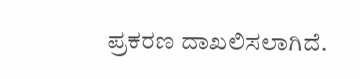ಪ್ರಕರಣ ದಾಖಲಿಸಲಾಗಿದೆ.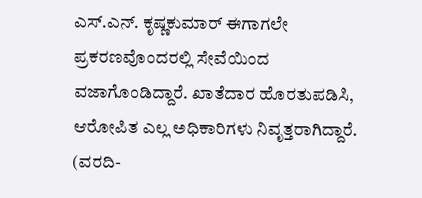ಎಸ್.ಎನ್. ಕೃಷ್ಣಕುಮಾರ್ ಈಗಾಗಲೇ ಪ್ರಕರಣವೊಂದರಲ್ಲಿ ಸೇವೆಯಿಂದ ವಜಾಗೊಂಡಿದ್ದಾರೆ. ಖಾತೆದಾರ ಹೊರತುಪಡಿಸಿ, ಆರೋಪಿತ ಎಲ್ಲ ಅಧಿಕಾರಿಗಳು ನಿವೃತ್ತರಾಗಿದ್ದಾರೆ. (ವರದಿ-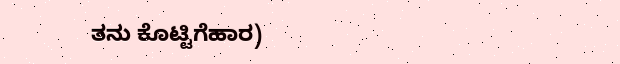ತನು ಕೊಟ್ಟಿಗೆಹಾರ)